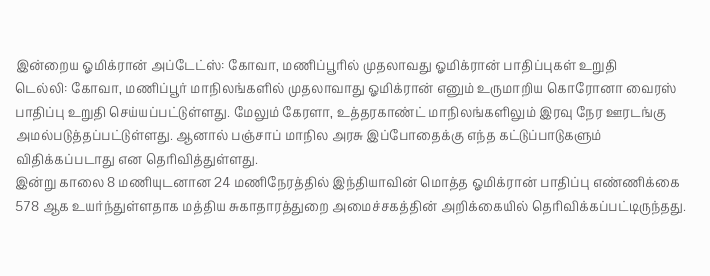இன்றைய ஓமிக்ரான் அப்டேட்ஸ்: கோவா, மணிப்பூரில் முதலாவது ஓமிக்ரான் பாதிப்புகள் உறுதி
டெல்லி: கோவா, மணிப்பூர் மாநிலங்களில் முதலாவாது ஓமிக்ரான் எனும் உருமாறிய கொரோனா வைரஸ் பாதிப்பு உறுதி செய்யப்பட்டுள்ளது. மேலும் கேரளா, உத்தரகாண்ட் மாநிலங்களிலும் இரவு நேர ஊரடங்கு அமல்படுத்தப்பட்டுள்ளது. ஆனால் பஞ்சாப் மாநில அரசு இப்போதைக்கு எந்த கட்டுப்பாடுகளும் விதிக்கப்படாது என தெரிவித்துள்ளது.
இன்று காலை 8 மணியுடனான 24 மணிநேரத்தில் இந்தியாவின் மொத்த ஓமிக்ரான் பாதிப்பு எண்ணிக்கை 578 ஆக உயர்ந்துள்ளதாக மத்திய சுகாதாரத்துறை அமைச்சகத்தின் அறிக்கையில் தெரிவிக்கப்பட்டிருந்தது.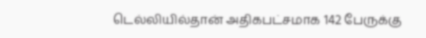டெல்லியில்தான் அதிகபட்சமாக 142 பேருக்கு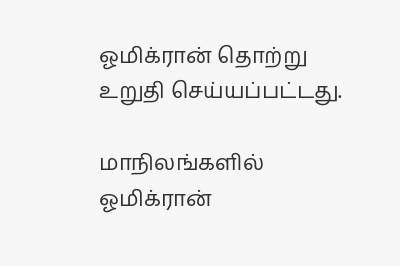ஓமிக்ரான் தொற்று உறுதி செய்யப்பட்டது.

மாநிலங்களில் ஓமிக்ரான்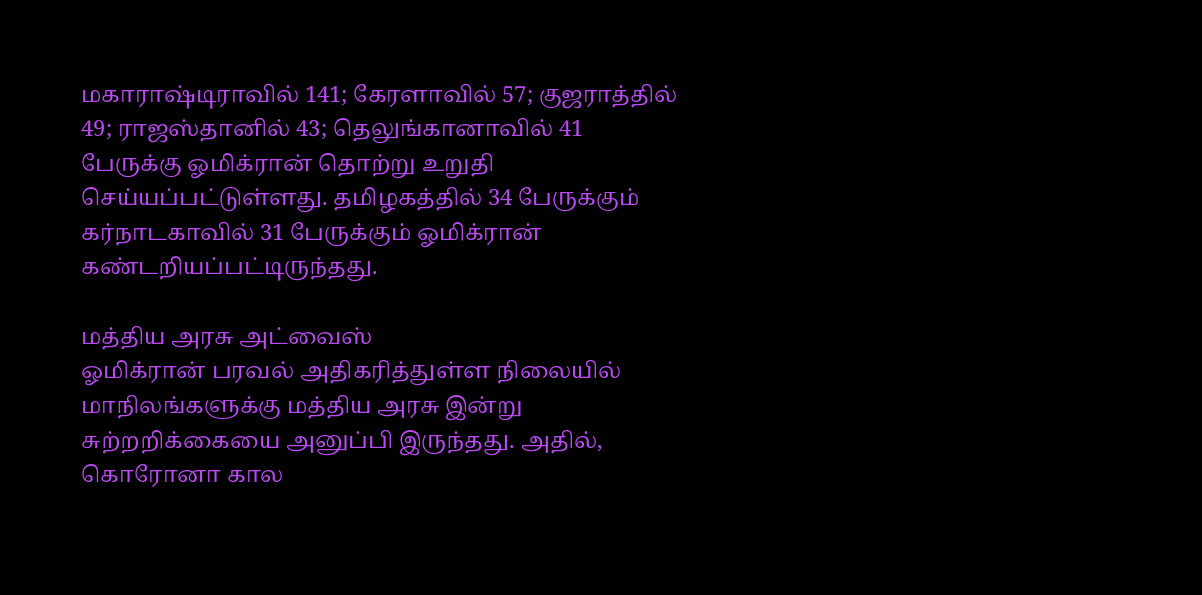மகாராஷ்டிராவில் 141; கேரளாவில் 57; குஜராத்தில் 49; ராஜஸ்தானில் 43; தெலுங்கானாவில் 41 பேருக்கு ஓமிக்ரான் தொற்று உறுதி செய்யப்பட்டுள்ளது. தமிழகத்தில் 34 பேருக்கும் கர்நாடகாவில் 31 பேருக்கும் ஓமிக்ரான் கண்டறியப்பட்டிருந்தது.

மத்திய அரசு அட்வைஸ்
ஓமிக்ரான் பரவல் அதிகரித்துள்ள நிலையில் மாநிலங்களுக்கு மத்திய அரசு இன்று சுற்றறிக்கையை அனுப்பி இருந்தது. அதில், கொரோனா கால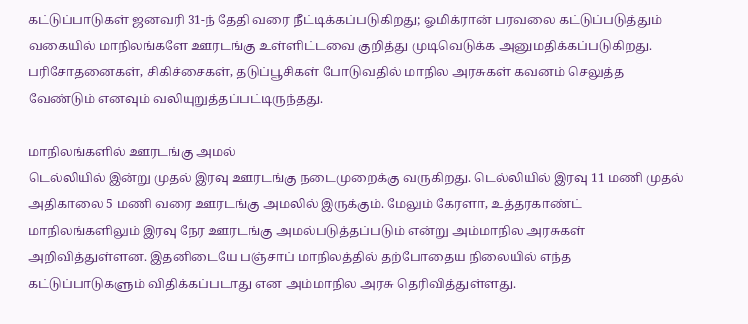கட்டுப்பாடுகள் ஜனவரி 31-ந் தேதி வரை நீட்டிக்கப்படுகிறது; ஓமிக்ரான் பரவலை கட்டுப்படுத்தும் வகையில் மாநிலங்களே ஊரடங்கு உள்ளிட்டவை குறித்து முடிவெடுக்க அனுமதிக்கப்படுகிறது. பரிசோதனைகள், சிகிச்சைகள், தடுப்பூசிகள் போடுவதில் மாநில அரசுகள் கவனம் செலுத்த வேண்டும் எனவும் வலியுறுத்தப்பட்டிருந்தது.

மாநிலங்களில் ஊரடங்கு அமல்
டெல்லியில் இன்று முதல் இரவு ஊரடங்கு நடைமுறைக்கு வருகிறது. டெல்லியில் இரவு 11 மணி முதல் அதிகாலை 5 மணி வரை ஊரடங்கு அமலில் இருக்கும். மேலும் கேரளா, உத்தரகாண்ட் மாநிலங்களிலும் இரவு நேர ஊரடங்கு அமல்படுத்தப்படும் என்று அம்மாநில அரசுகள் அறிவித்துள்ளன. இதனிடையே பஞ்சாப் மாநிலத்தில் தற்போதைய நிலையில் எந்த கட்டுப்பாடுகளும் விதிக்கப்படாது என அம்மாநில அரசு தெரிவித்துள்ளது.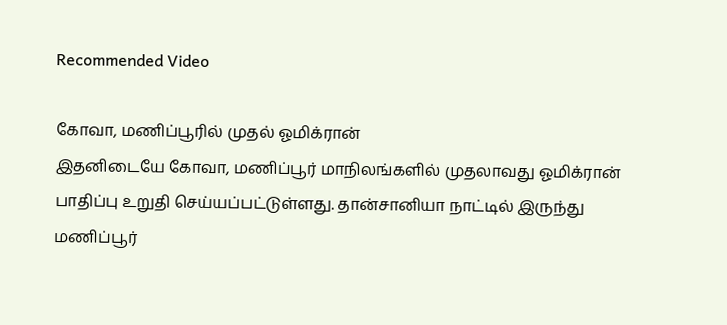Recommended Video

கோவா, மணிப்பூரில் முதல் ஓமிக்ரான்
இதனிடையே கோவா, மணிப்பூர் மாநிலங்களில் முதலாவது ஓமிக்ரான் பாதிப்பு உறுதி செய்யப்பட்டுள்ளது. தான்சானியா நாட்டில் இருந்து மணிப்பூர்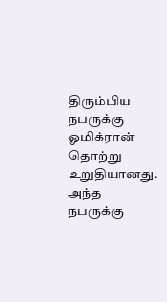திரும்பிய நபருக்கு ஓமிக்ரான் தொற்று உறுதியானது. அந்த நபருக்கு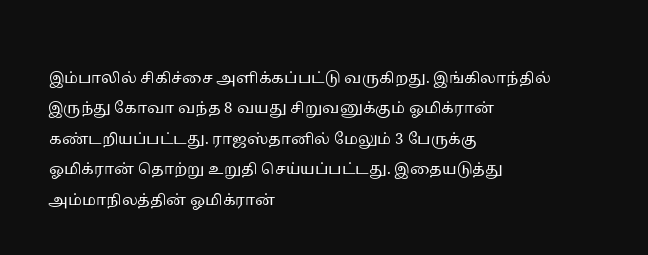இம்பாலில் சிகிச்சை அளிக்கப்பட்டு வருகிறது. இங்கிலாந்தில் இருந்து கோவா வந்த 8 வயது சிறுவனுக்கும் ஓமிக்ரான் கண்டறியப்பட்டது. ராஜஸ்தானில் மேலும் 3 பேருக்கு ஓமிக்ரான் தொற்று உறுதி செய்யப்பட்டது. இதையடுத்து அம்மாநிலத்தின் ஓமிக்ரான்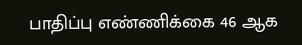பாதிப்பு எண்ணிக்கை 46 ஆக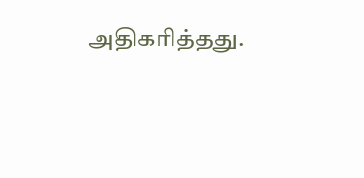அதிகரித்தது.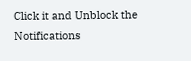Click it and Unblock the Notifications